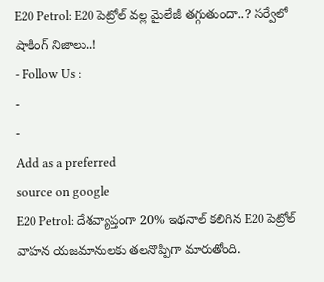E20 Petrol: E20 పెట్రోల్ వల్ల మైలేజీ తగ్గుతుందా..? సర్వేలో షాకింగ్ నిజాలు..!
- Follow Us :
-
-
Add as a preferred
source on google
E20 Petrol: దేశవ్యాప్తంగా 20% ఇథనాల్ కలిగిన E20 పెట్రోల్ వాహన యజమానులకు తలనొప్పిగా మారుతోంది.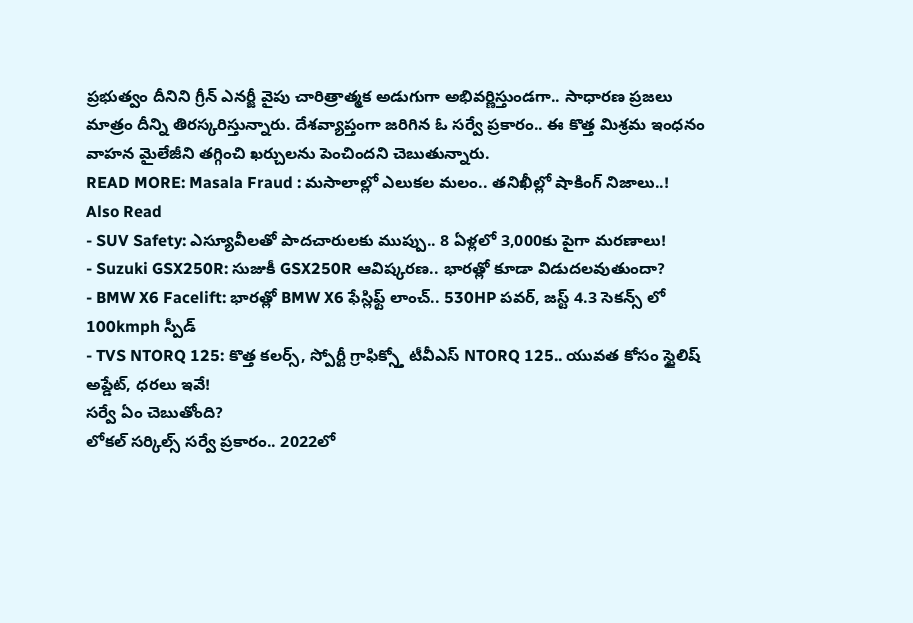ప్రభుత్వం దీనిని గ్రీన్ ఎనర్జీ వైపు చారిత్రాత్మక అడుగుగా అభివర్ణిస్తుండగా.. సాధారణ ప్రజలు మాత్రం దీన్ని తిరస్కరిస్తున్నారు. దేశవ్యాప్తంగా జరిగిన ఓ సర్వే ప్రకారం.. ఈ కొత్త మిశ్రమ ఇంధనం వాహన మైలేజీని తగ్గించి ఖర్చులను పెంచిందని చెబుతున్నారు.
READ MORE: Masala Fraud : మసాలాల్లో ఎలుకల మలం.. తనిఖీల్లో షాకింగ్ నిజాలు..!
Also Read
- SUV Safety: ఎస్యూవీలతో పాదచారులకు ముప్పు.. 8 ఏళ్లలో 3,000కు పైగా మరణాలు!
- Suzuki GSX250R: సుజుకీ GSX250R ఆవిష్కరణ.. భారత్లో కూడా విడుదలవుతుందా?
- BMW X6 Facelift: భారత్లో BMW X6 ఫేస్లిఫ్ట్ లాంచ్.. 530HP పవర్, జస్ట్ 4.3 సెకన్స్ లో 100kmph స్పీడ్
- TVS NTORQ 125: కొత్త కలర్స్, స్పోర్టీ గ్రాఫిక్స్తో టీవీఎస్ NTORQ 125.. యువత కోసం స్టైలిష్ అప్డేట్, ధరలు ఇవే!
సర్వే ఏం చెబుతోంది?
లోకల్ సర్కిల్స్ సర్వే ప్రకారం.. 2022లో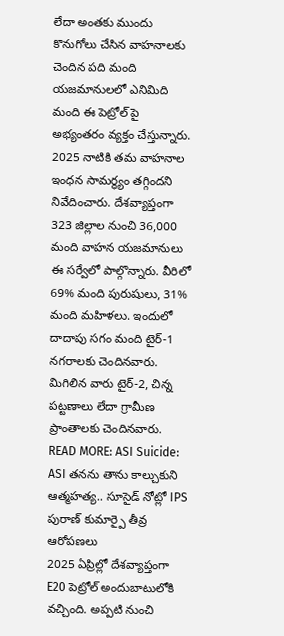లేదా అంతకు ముందు కొనుగోలు చేసిన వాహనాలకు చెందిన పది మంది యజమానులలో ఎనిమిది మంది ఈ పెట్రోల్ పై అభ్యంతరం వ్యక్తం చేస్తున్నారు. 2025 నాటికి తమ వాహనాల ఇంధన సామర్థ్యం తగ్గిందని నివేదించారు. దేశవ్యాప్తంగా 323 జిల్లాల నుంచి 36,000 మంది వాహన యజమానులు ఈ సర్వేలో పాల్గొన్నారు. వీరిలో 69% మంది పురుషులు, 31% మంది మహిళలు. ఇందులో దాదాపు సగం మంది టైర్-1 నగరాలకు చెందినవారు. మిగిలిన వారు టైర్-2, చిన్న పట్టణాలు లేదా గ్రామీణ ప్రాంతాలకు చెందినవారు.
READ MORE: ASI Suicide: ASI తనను తాను కాల్చుకుని ఆత్మహత్య.. సూసైడ్ నోట్లో IPS పురాణ్ కుమార్పై తీవ్ర ఆరోపణలు
2025 ఏప్రిల్లో దేశవ్యాప్తంగా E20 పెట్రోల్ అందుబాటులోకి వచ్చింది. అప్పటి నుంచి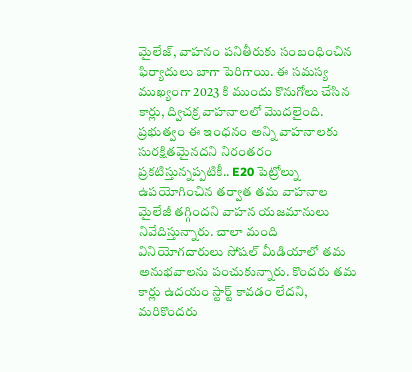మైలేజ్, వాహనం పనితీరుకు సంబంధించిన ఫిర్యాదులు బాగా పెరిగాయి. ఈ సమస్య ముఖ్యంగా 2023 కి ముందు కొనుగోలు చేసిన కార్లు, ద్విచక్ర వాహనాలలో మొదలైంది. ప్రభుత్వం ఈ ఇంధనం అన్ని వాహనాలకు సురక్షితమైనదని నిరంతరం ప్రకటిస్తున్నప్పటికీ.. E20 పెట్రోల్ను ఉపయోగించిన తర్వాత తమ వాహనాల మైలేజీ తగ్గిందని వాహన యజమానులు నివేదిస్తున్నారు. చాలా మంది వినియోగదారులు సోషల్ మీడియాలో తమ అనుభవాలను పంచుకున్నారు. కొందరు తమ కార్లు ఉదయం స్టార్ట్ కావడం లేదని, మరికొందరు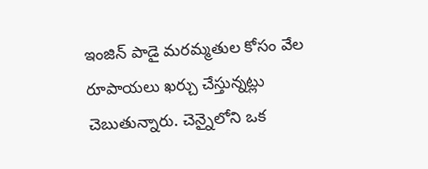ఇంజిన్ పాడై మరమ్మతుల కోసం వేల రూపాయలు ఖర్చు చేస్తున్నట్లు చెబుతున్నారు. చెన్నైలోని ఒక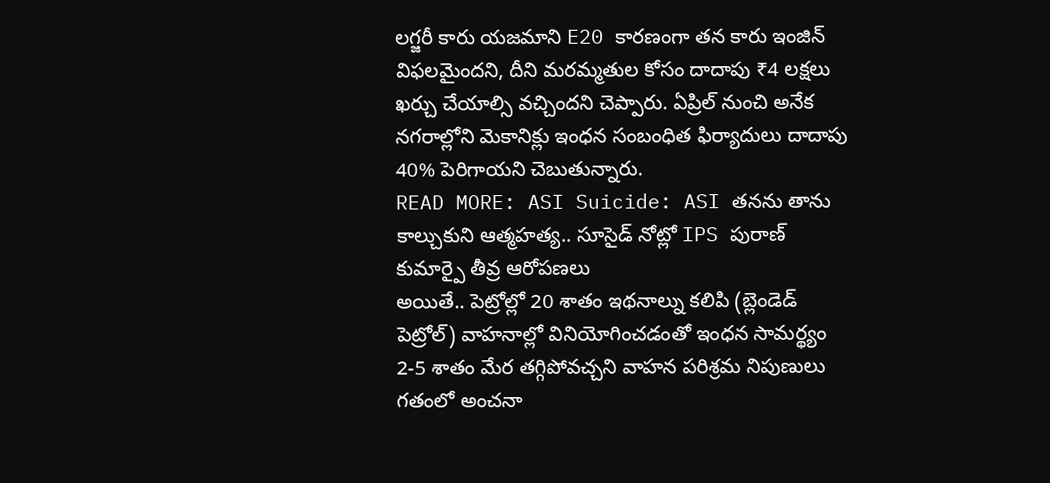లగ్జరీ కారు యజమాని E20 కారణంగా తన కారు ఇంజిన్ విఫలమైందని, దీని మరమ్మతుల కోసం దాదాపు ₹4 లక్షలు ఖర్చు చేయాల్సి వచ్చిందని చెప్పారు. ఏప్రిల్ నుంచి అనేక నగరాల్లోని మెకానిక్లు ఇంధన సంబంధిత ఫిర్యాదులు దాదాపు 40% పెరిగాయని చెబుతున్నారు.
READ MORE: ASI Suicide: ASI తనను తాను కాల్చుకుని ఆత్మహత్య.. సూసైడ్ నోట్లో IPS పురాణ్ కుమార్పై తీవ్ర ఆరోపణలు
అయితే.. పెట్రోల్లో 20 శాతం ఇథనాల్ను కలిపి (బ్లెండెడ్ పెట్రోల్) వాహనాల్లో వినియోగించడంతో ఇంధన సామర్థ్యం 2-5 శాతం మేర తగ్గిపోవచ్చని వాహన పరిశ్రమ నిపుణులు గతంలో అంచనా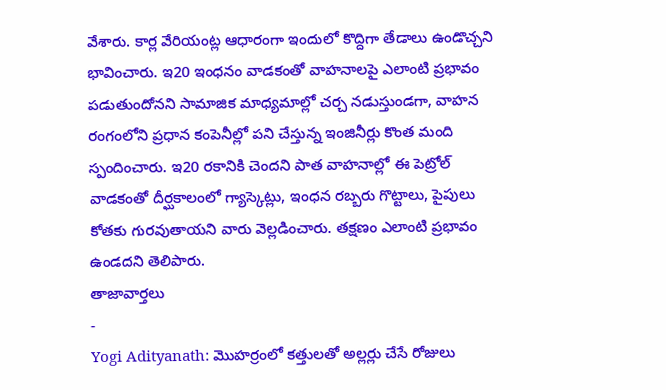వేశారు. కార్ల వేరియంట్ల ఆధారంగా ఇందులో కొద్దిగా తేడాలు ఉండొచ్చని భావించారు. ఇ20 ఇంధనం వాడకంతో వాహనాలపై ఎలాంటి ప్రభావం పడుతుందోనని సామాజిక మాధ్యమాల్లో చర్చ నడుస్తుండగా, వాహన రంగంలోని ప్రధాన కంపెనీల్లో పని చేస్తున్న ఇంజినీర్లు కొంత మంది స్పందించారు. ఇ20 రకానికి చెందని పాత వాహనాల్లో ఈ పెట్రోల్ వాడకంతో దీర్ఘకాలంలో గ్యాస్కెట్లు, ఇంధన రబ్బరు గొట్టాలు, పైపులు కోతకు గురవుతాయని వారు వెల్లడించారు. తక్షణం ఎలాంటి ప్రభావం ఉండదని తెలిపారు.
తాజావార్తలు
-
Yogi Adityanath: మొహర్రంలో కత్తులతో అల్లర్లు చేసే రోజులు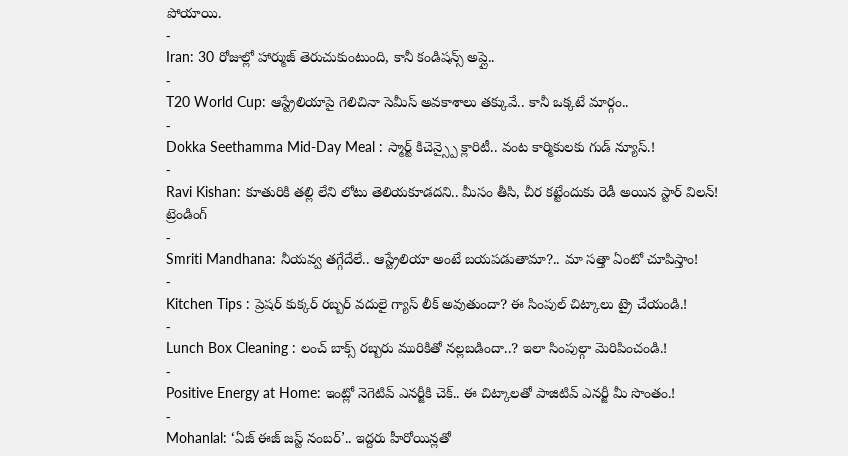పోయాయి.
-
Iran: 30 రోజుల్లో హార్ముజ్ తెరుచుకుంటుంది, కానీ కండిషన్స్ అప్లై..
-
T20 World Cup: ఆస్ట్రేలియాపై గెలిచినా సెమీస్ అవకాశాలు తక్కువే.. కానీ ఒక్కటే మార్గం..
-
Dokka Seethamma Mid-Day Meal : స్మార్ట్ కిచెన్స్పై క్లారిటీ.. వంట కార్మికులకు గుడ్ న్యూస్.!
-
Ravi Kishan: కూతురికి తల్లి లేని లోటు తెలియకూడదని.. మీసం తీసి, చీర కట్టేందుకు రెడీ అయిన స్టార్ విలన్!
ట్రెండింగ్
-
Smriti Mandhana: నీయవ్వ తగ్గేదేలే.. ఆస్ట్రేలియా అంటే బయపడుతామా?.. మా సత్తా ఏంటో చూపిస్తాం!
-
Kitchen Tips : ప్రెషర్ కుక్కర్ రబ్బర్ వదులై గ్యాస్ లీక్ అవుతుందా? ఈ సింపుల్ చిట్కాలు ట్రై చేయండి.!
-
Lunch Box Cleaning : లంచ్ బాక్స్ రబ్బరు మురికితో నల్లబడిందా..? ఇలా సింపుల్గా మెరిపించండి.!
-
Positive Energy at Home: ఇంట్లో నెగెటివ్ ఎనర్జీకి చెక్.. ఈ చిట్కాలతో పాజిటివ్ ఎనర్జీ మీ సొంతం.!
-
Mohanlal: ‘ఏజ్ ఈజ్ జస్ట్ నంబర్’.. ఇద్దరు హీరోయిన్లతో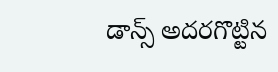డాన్స్ అదరగొట్టిన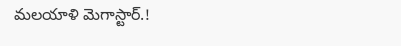మలయాళి మెగాస్టార్.!